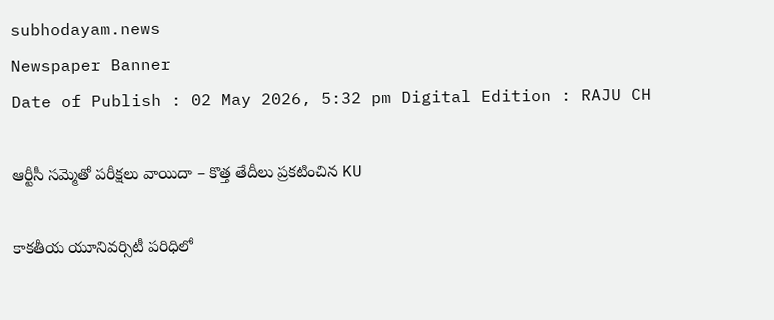subhodayam.news
Newspaper Banner
Date of Publish : 02 May 2026, 5:32 pm Digital Edition : RAJU CH

ఆర్టీసీ సమ్మెతో పరీక్షలు వాయిదా – కొత్త తేదీలు ప్రకటించిన KU

కాకతీయ యూనివర్సిటీ పరిధిలో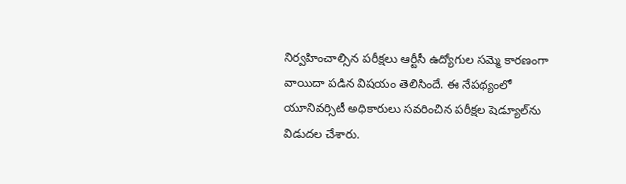నిర్వహించాల్సిన పరీక్షలు ఆర్టీసీ ఉద్యోగుల సమ్మె కారణంగా వాయిదా పడిన విషయం తెలిసిందే. ఈ నేపథ్యంలో యూనివర్సిటీ అధికారులు సవరించిన పరీక్షల షెడ్యూల్‌ను విడుదల చేశారు.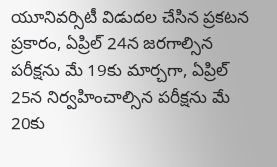యూనివర్సిటీ విడుదల చేసిన ప్రకటన ప్రకారం, ఏప్రిల్ 24న జరగాల్సిన పరీక్షను మే 19కు మార్చగా, ఏప్రిల్ 25న నిర్వహించాల్సిన పరీక్షను మే 20కు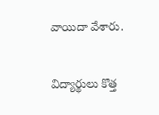వాయిదా వేశారు.

విద్యార్థులు కొత్త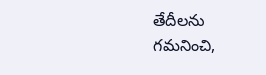తేదీలను గమనించి,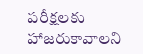పరీక్షలకు హాజరుకావాలని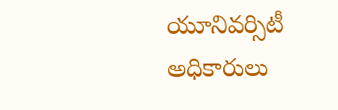యూనివర్సిటీ అధికారులు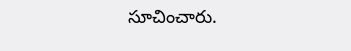సూచించారు.